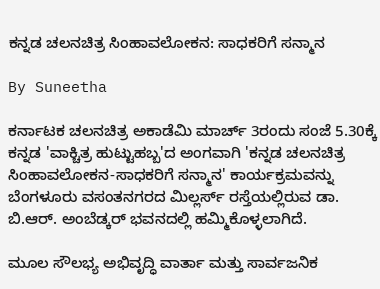ಕನ್ನಡ ಚಲನಚಿತ್ರ ಸಿಂಹಾವಲೋಕನ: ಸಾಧಕರಿಗೆ ಸನ್ಮಾನ

By Suneetha

ಕರ್ನಾಟಕ ಚಲನಚಿತ್ರ ಅಕಾಡೆಮಿ ಮಾರ್ಚ್ 3ರಂದು ಸಂಜೆ 5.30ಕ್ಕೆ ಕನ್ನಡ 'ವಾಕ್ಚಿತ್ರ ಹುಟ್ಟುಹಬ್ಬ'ದ ಅಂಗವಾಗಿ 'ಕನ್ನಡ ಚಲನಚಿತ್ರ ಸಿಂಹಾವಲೋಕನ-ಸಾಧಕರಿಗೆ ಸನ್ಮಾನ' ಕಾರ್ಯಕ್ರಮವನ್ನು ಬೆಂಗಳೂರು ವಸಂತನಗರದ ಮಿಲ್ಲರ್ಸ್ ರಸ್ತೆಯಲ್ಲಿರುವ ಡಾ. ಬಿ.ಆರ್. ಅಂಬೆಡ್ಕರ್ ಭವನದಲ್ಲಿ ಹಮ್ಮಿಕೊಳ್ಳಲಾಗಿದೆ.

ಮೂಲ ಸೌಲಭ್ಯ ಅಭಿವೃದ್ಧಿ ವಾರ್ತಾ ಮತ್ತು ಸಾರ್ವಜನಿಕ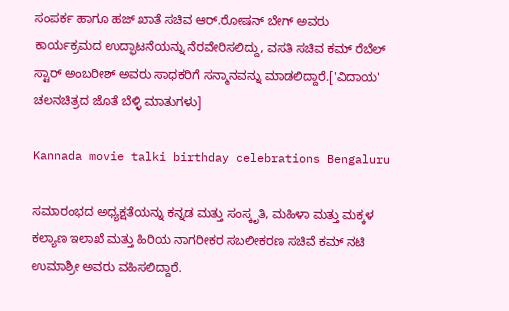ಸಂಪರ್ಕ ಹಾಗೂ ಹಜ್ ಖಾತೆ ಸಚಿವ ಆರ್.ರೋಷನ್ ಬೇಗ್ ಅವರು ಕಾರ್ಯಕ್ರಮದ ಉದ್ಫಾಟನೆಯನ್ನು ನೆರವೇರಿಸಲಿದ್ದು, ವಸತಿ ಸಚಿವ ಕಮ್ ರೆಬೆಲ್ ಸ್ಟಾರ್ ಅಂಬರೀಶ್ ಅವರು ಸಾಧಕರಿಗೆ ಸನ್ಮಾನವನ್ನು ಮಾಡಲಿದ್ದಾರೆ.['ವಿದಾಯ' ಚಲನಚಿತ್ರದ ಜೊತೆ ಬೆಳ್ಳಿ ಮಾತುಗಳು]

Kannada movie talki birthday celebrations Bengaluru

ಸಮಾರಂಭದ ಅಧ್ಯಕ್ಷತೆಯನ್ನು ಕನ್ನಡ ಮತ್ತು ಸಂಸ್ಕೃತಿ, ಮಹಿಳಾ ಮತ್ತು ಮಕ್ಕಳ ಕಲ್ಯಾಣ ಇಲಾಖೆ ಮತ್ತು ಹಿರಿಯ ನಾಗರೀಕರ ಸಬಲೀಕರಣ ಸಚಿವೆ ಕಮ್ ನಟಿ ಉಮಾಶ್ರೀ ಅವರು ವಹಿಸಲಿದ್ದಾರೆ.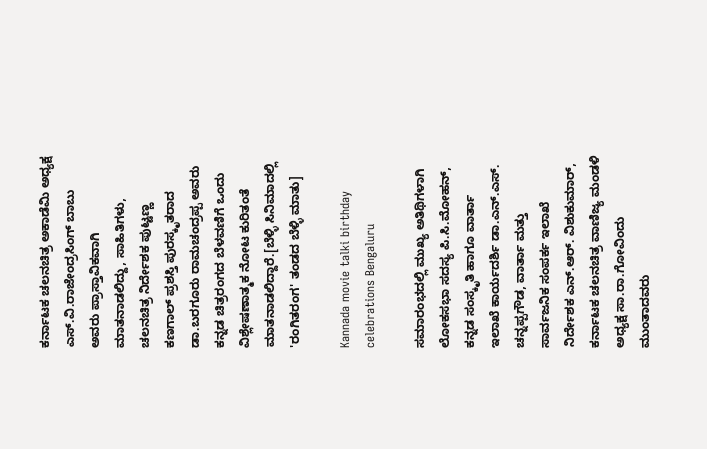ಕರ್ನಾಟಕ ಚಲನಚಿತ್ರ ಅಕಾಡೆಮಿ ಅಧ್ಯಕ್ಷ ಎಸ್.ವಿ.ರಾಜೇಂದ್ರಸಿಂಗ್ ಬಾಬು ಅವರು ಪ್ರಾಸ್ತಾವಿಕವಾಗಿ ಮಾತನಾಡಲಿದ್ದು, ಸಾಹಿತಿಗಳು, ಚಲನಚಿತ್ರ ನಿರ್ದೇಶಕ ಪುಟ್ಟಣ್ಣ ಕಣಗಾಲ್ ಪ್ರಶಸ್ತಿ ಪುರಸ್ಕೃತರಾದ ಡಾ.ಬರಗೂರು ರಾಮಚಂದ್ರಪ್ಪ ಅವರು ಕನ್ನಡ ಚಿತ್ರರಂಗದ ಬೆಳವಣಿಗೆ ಒಂದು ವಿಶ್ಲೇಷಣಾತ್ಮಕ ನೋಟ ಕುರಿತಂತೆ ಮಾತನಾಡಲಿದ್ದಾರೆ.[ಬೆಳ್ಳಿ ಸಿನಿಮಾದಲ್ಲಿ 'ರಂಗಿತರಂಗ' ತಂಡದ ಬೆಳ್ಳಿ ಮಾತು]

Kannada movie talki birthday celebrations Bengaluru

ಸಮಾರಂಭದಲ್ಲಿ ಮುಖ್ಯ ಅತಿಥಿಗಳಾಗಿ ಲೋಕಸಭಾ ಸದಸ್ಯ ಪಿ.ಸಿ.ಮೋಹನ್, ಕನ್ನಡ ಸಂಸ್ಕೃತಿ ಹಾಗೂ ವಾರ್ತಾ ಇಲಾಖೆ ಕಾರ್ಯದರ್ಶಿ ಡಾ.ಎನ್.ಎಸ್. ಚನ್ನಪ್ಪಗೌಡ, ವಾರ್ತಾ ಮತ್ತು ಸಾರ್ವಜನಿಕ ಸಂಪರ್ಕ ಇಲಾಖೆ ನಿರ್ದೇಶಕ ಎನ್.ಆರ್. ವಿಶುಕುಮಾರ್, ಕರ್ನಾಟಕ ಚಲನಚಿತ್ರ ವಾಣಿಜ್ಯ ಮಂಡಳಿ ಅಧ್ಯಕ್ಷ ಸಾ.ರಾ.ಗೋವಿಂದು ಮುಂತಾದವರು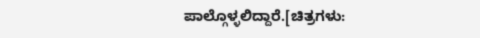ಪಾಲ್ಗೊಳ್ಳಲಿದ್ದಾರೆ.[ಚಿತ್ರಗಳು: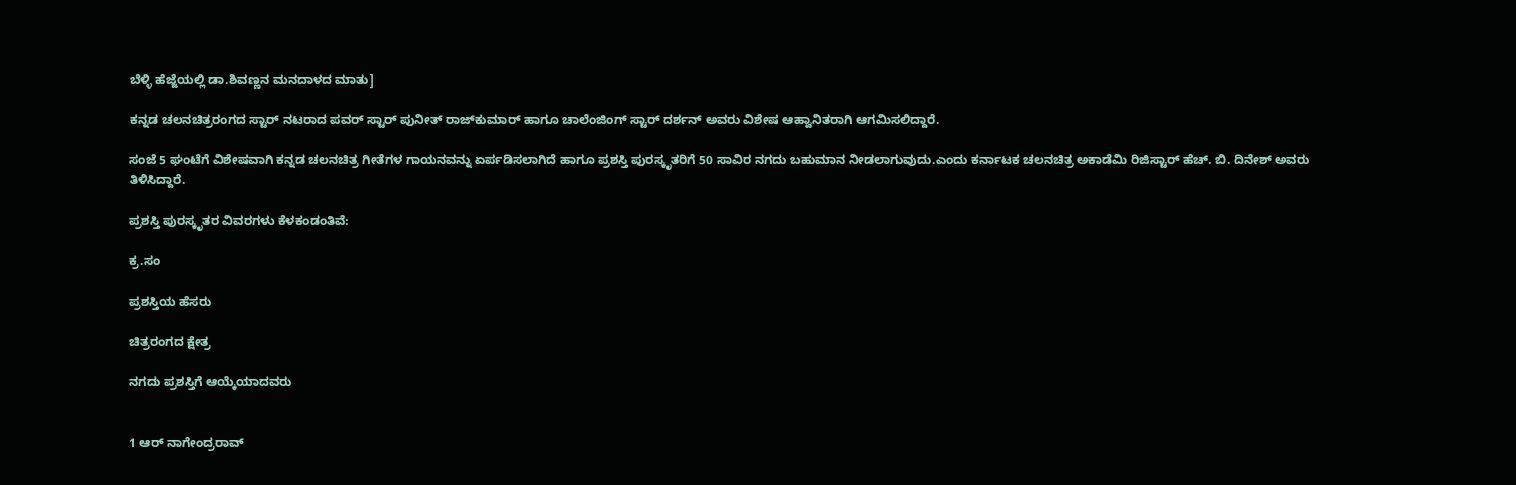ಬೆಳ್ಳಿ ಹೆಜ್ಜೆಯಲ್ಲಿ ಡಾ.ಶಿವಣ್ಣನ ಮನದಾಳದ ಮಾತು]

ಕನ್ನಡ ಚಲನಚಿತ್ರರಂಗದ ಸ್ಟಾರ್ ನಟರಾದ ಪವರ್ ಸ್ಟಾರ್ ಪುನೀತ್ ರಾಜ್‌ಕುಮಾರ್ ಹಾಗೂ ಚಾಲೆಂಜಿಂಗ್ ಸ್ಟಾರ್ ದರ್ಶನ್ ಅವರು ವಿಶೇಷ ಆಹ್ವಾನಿತರಾಗಿ ಆಗಮಿಸಲಿದ್ದಾರೆ.

ಸಂಜೆ 5 ಘಂಟೆಗೆ ವಿಶೇಷವಾಗಿ ಕನ್ನಡ ಚಲನಚಿತ್ರ ಗೀತೆಗಳ ಗಾಯನವನ್ನು ಏರ್ಪಡಿಸಲಾಗಿದೆ ಹಾಗೂ ಪ್ರಶಸ್ತಿ ಪುರಸ್ಕೃತರಿಗೆ 50 ಸಾವಿರ ನಗದು ಬಹುಮಾನ ನೀಡಲಾಗುವುದು.ಎಂದು ಕರ್ನಾಟಕ ಚಲನಚಿತ್ರ ಅಕಾಡೆಮಿ ರಿಜಿಸ್ಟಾರ್ ಹೆಚ್. ಬಿ. ದಿನೇಶ್ ಅವರು ತಿಳಿಸಿದ್ದಾರೆ.

ಪ್ರಶಸ್ತಿ ಪುರಸ್ಕೃತರ ವಿವರಗಳು ಕೆಳಕಂಡಂತಿವೆ:

ಕ್ರ.ಸಂ

ಪ್ರಶಸ್ತಿಯ ಹೆಸರು

ಚಿತ್ರರಂಗದ ಕ್ಷೇತ್ರ

ನಗದು ಪ್ರಶಸ್ತಿಗೆ ಆಯ್ಕೆಯಾದವರು


1 ಆರ್ ನಾಗೇಂದ್ರರಾವ್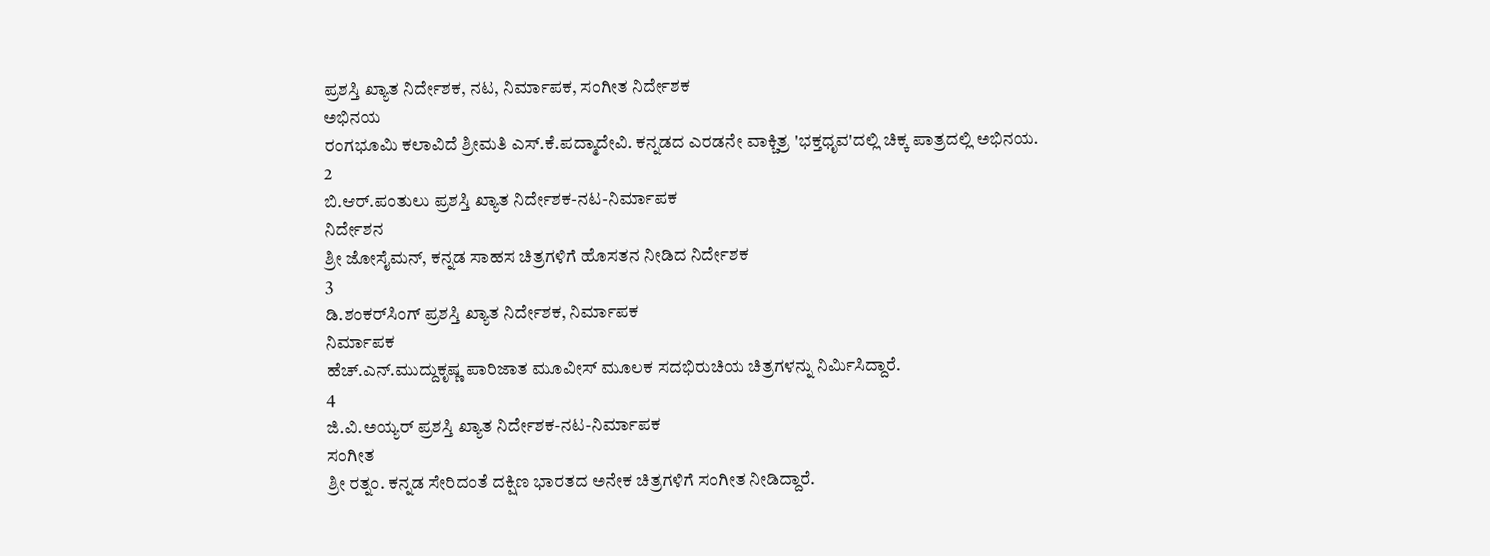ಪ್ರಶಸ್ತಿ ಖ್ಯಾತ ನಿರ್ದೇಶಕ, ನಟ, ನಿರ್ಮಾಪಕ, ಸಂಗೀತ ನಿರ್ದೇಶಕ
ಅಭಿನಯ
ರಂಗಭೂಮಿ ಕಲಾವಿದೆ ಶ್ರೀಮತಿ ಎಸ್.ಕೆ.ಪದ್ಮಾದೇವಿ. ಕನ್ನಡದ ಎರಡನೇ ವಾಕ್ಚಿತ್ರ 'ಭಕ್ತಧೃವ'ದಲ್ಲಿ ಚಿಕ್ಕ ಪಾತ್ರದಲ್ಲಿ ಅಭಿನಯ.
2
ಬಿ.ಆರ್.ಪಂತುಲು ಪ್ರಶಸ್ತಿ ಖ್ಯಾತ ನಿರ್ದೇಶಕ-ನಟ-ನಿರ್ಮಾಪಕ
ನಿರ್ದೇಶನ
ಶ್ರೀ ಜೋಸೈಮನ್, ಕನ್ನಡ ಸಾಹಸ ಚಿತ್ರಗಳಿಗೆ ಹೊಸತನ ನೀಡಿದ ನಿರ್ದೇಶಕ
3
ಡಿ.ಶಂಕರ್‌ಸಿಂಗ್ ಪ್ರಶಸ್ತಿ ಖ್ಯಾತ ನಿರ್ದೇಶಕ, ನಿರ್ಮಾಪಕ
ನಿರ್ಮಾಪಕ
ಹೆಚ್.ಎನ್.ಮುದ್ದುಕೃಷ್ಣ ಪಾರಿಜಾತ ಮೂವೀಸ್ ಮೂಲಕ ಸದಭಿರುಚಿಯ ಚಿತ್ರಗಳನ್ನು ನಿರ್ಮಿಸಿದ್ದಾರೆ.
4
ಜಿ.ವಿ.ಅಯ್ಯರ್ ಪ್ರಶಸ್ತಿ ಖ್ಯಾತ ನಿರ್ದೇಶಕ-ನಟ-ನಿರ್ಮಾಪಕ
ಸಂಗೀತ
ಶ್ರೀ ರತ್ನಂ. ಕನ್ನಡ ಸೇರಿದಂತೆ ದಕ್ಷಿಣ ಭಾರತದ ಅನೇಕ ಚಿತ್ರಗಳಿಗೆ ಸಂಗೀತ ನೀಡಿದ್ದಾರೆ.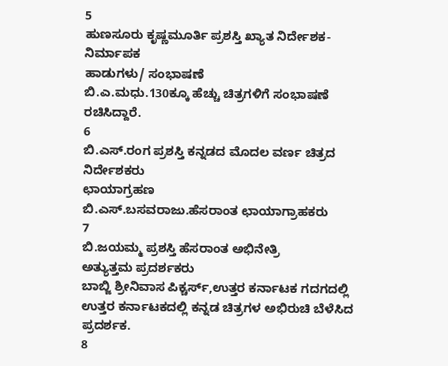5
ಹುಣಸೂರು ಕೃಷ್ಣಮೂರ್ತಿ ಪ್ರಶಸ್ತಿ ಖ್ಯಾತ ನಿರ್ದೇಶಕ-ನಿರ್ಮಾಪಕ
ಹಾಡುಗಳು/ ಸಂಭಾಷಣೆ
ಬಿ.ಎ.ಮಧು.130ಕ್ಕೂ ಹೆಚ್ಚು ಚಿತ್ರಗಳಿಗೆ ಸಂಭಾಷಣೆ ರಚಿಸಿದ್ದಾರೆ.
6
ಬಿ.ಎಸ್.ರಂಗ ಪ್ರಶಸ್ತಿ ಕನ್ನಡದ ಮೊದಲ ವರ್ಣ ಚಿತ್ರದ ನಿರ್ದೇಶಕರು
ಛಾಯಾಗ್ರಹಣ
ಬಿ.ಎಸ್.ಬಸವರಾಜು.ಹೆಸರಾಂತ ಛಾಯಾಗ್ರಾಹಕರು
7
ಬಿ.ಜಯಮ್ಮ ಪ್ರಶಸ್ತಿ ಹೆಸರಾಂತ ಅಭಿನೇತ್ರಿ
ಅತ್ಯುತ್ತಮ ಪ್ರದರ್ಶಕರು
ಬಾಬ್ಜಿ ಶ್ರೀನಿವಾಸ ಪಿಕ್ಚರ್ಸ್,ಉತ್ತರ ಕರ್ನಾಟಕ ಗದಗದಲ್ಲಿ ಉತ್ತರ ಕರ್ನಾಟಕದಲ್ಲಿ ಕನ್ನಡ ಚಿತ್ರಗಳ ಅಭಿರುಚಿ ಬೆಳೆಸಿದ ಪ್ರದರ್ಶಕ.
8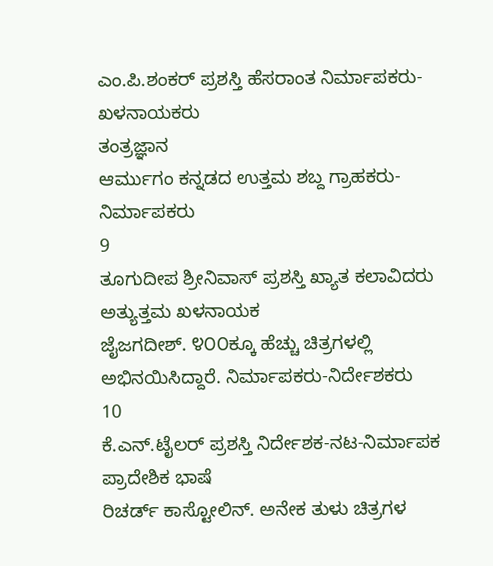ಎಂ.ಪಿ.ಶಂಕರ್ ಪ್ರಶಸ್ತಿ ಹೆಸರಾಂತ ನಿರ್ಮಾಪಕರು-ಖಳನಾಯಕರು
ತಂತ್ರಜ್ಞಾನ
ಆರ್ಮುಗಂ ಕನ್ನಡದ ಉತ್ತಮ ಶಬ್ದ ಗ್ರಾಹಕರು-ನಿರ್ಮಾಪಕರು
9
ತೂಗುದೀಪ ಶ್ರೀನಿವಾಸ್ ಪ್ರಶಸ್ತಿ ಖ್ಯಾತ ಕಲಾವಿದರು
ಅತ್ಯುತ್ತಮ ಖಳನಾಯಕ
ಜೈಜಗದೀಶ್. ೪೦೦ಕ್ಕೂ ಹೆಚ್ಚು ಚಿತ್ರಗಳಲ್ಲಿ ಅಭಿನಯಿಸಿದ್ದಾರೆ. ನಿರ್ಮಾಪಕರು-ನಿರ್ದೇಶಕರು
10
ಕೆ.ಎನ್.ಟೈಲರ್ ಪ್ರಶಸ್ತಿ ನಿರ್ದೇಶಕ-ನಟ-ನಿರ್ಮಾಪಕ
ಪ್ರಾದೇಶಿಕ ಭಾಷೆ
ರಿಚರ್ಡ್ ಕಾಸ್ಟೋಲಿನ್. ಅನೇಕ ತುಳು ಚಿತ್ರಗಳ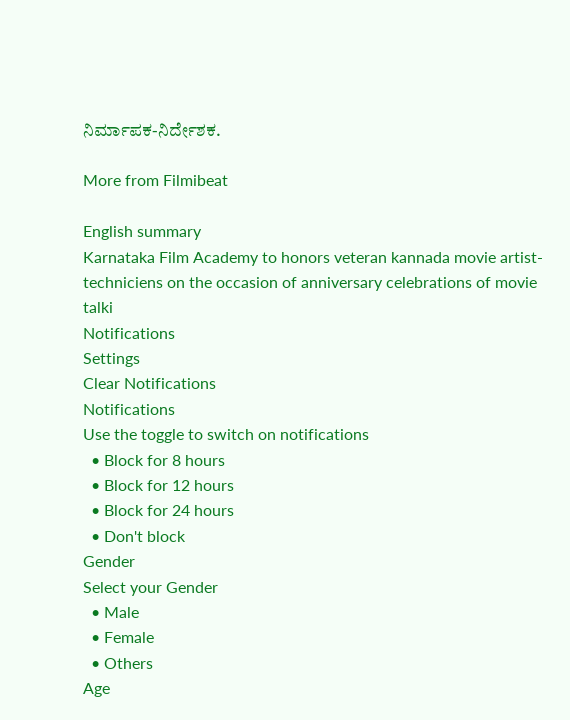ನಿರ್ಮಾಪಕ-ನಿರ್ದೇಶಕ.

More from Filmibeat

English summary
Karnataka Film Academy to honors veteran kannada movie artist-techniciens on the occasion of anniversary celebrations of movie talki
Notifications
Settings
Clear Notifications
Notifications
Use the toggle to switch on notifications
  • Block for 8 hours
  • Block for 12 hours
  • Block for 24 hours
  • Don't block
Gender
Select your Gender
  • Male
  • Female
  • Others
Age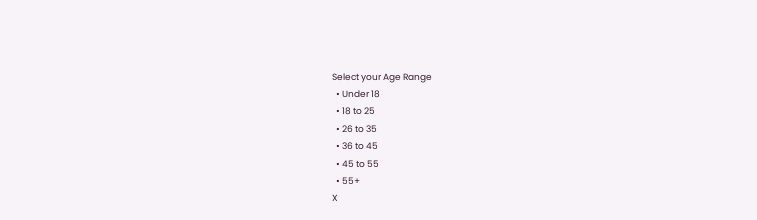Select your Age Range
  • Under 18
  • 18 to 25
  • 26 to 35
  • 36 to 45
  • 45 to 55
  • 55+
X